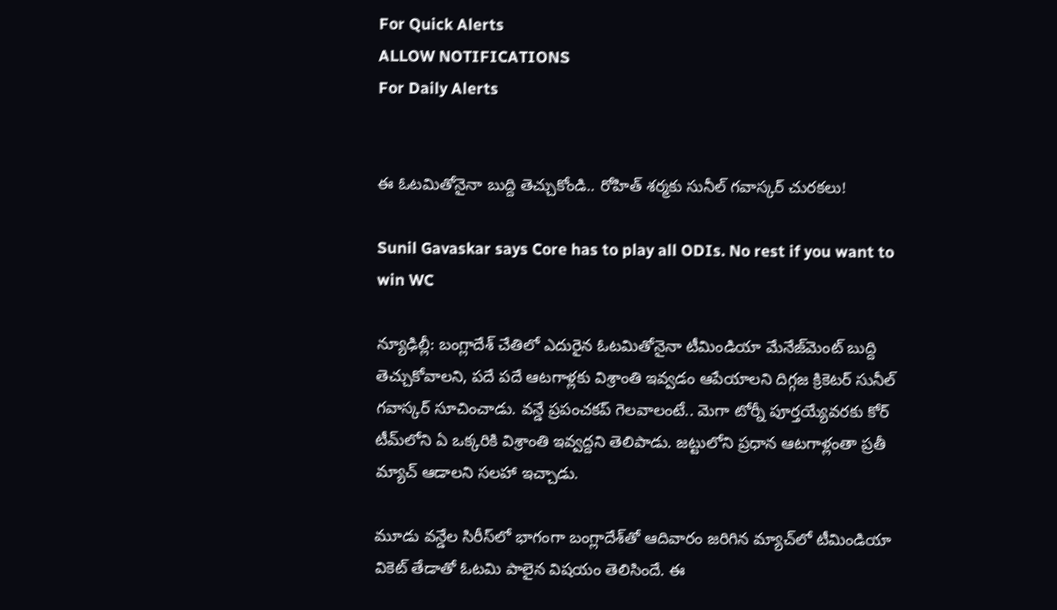For Quick Alerts
ALLOW NOTIFICATIONS
For Daily Alerts


ఈ ఓటమితోనైనా బుద్ది తెచ్చుకోండి.. రోహిత్ శర్మకు సునీల్ గవాస్కర్ చురకలు!

Sunil Gavaskar says Core has to play all ODIs. No rest if you want to win WC

న్యూఢిల్లీ: బంగ్లాదేశ్ చేతిలో ఎదురైన ఓటమితోనైనా టీమిండియా మేనేజ్‌మెంట్ బుద్ది తెచ్చుకోవాలని, పదే పదే ఆటగాళ్లకు విశ్రాంతి ఇవ్వడం ఆపేయాలని దిగ్గజ క్రికెటర్ సునీల్ గవాస్కర్ సూచించాడు. వన్డే ప్రపంచకప్ గెలవాలంటే.. మెగా టోర్నీ పూర్తయ్యేవరకు కోర్ టీమ్‌లోని ఏ ఒక్కరికి విశ్రాంతి ఇవ్వద్దని తెలిపాడు. జట్టులోని ప్రధాన ఆటగాళ్లంతా ప్రతీ మ్యాచ్ ఆడాలని సలహా ఇచ్చాడు.

మూడు వన్డేల సిరీస్‌లో భాగంగా బంగ్లాదేశ్‌తో ఆదివారం జరిగిన మ్యాచ్‌లో టీమిండియా వికెట్ తేడాతో ఓటమి పాలైన విషయం తెలిసిందే. ఈ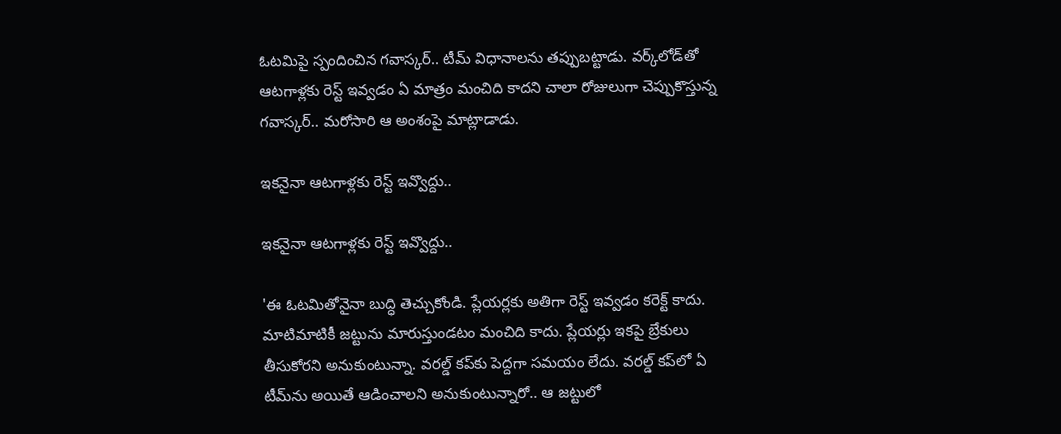ఓటమిపై స్పందించిన గవాస్కర్.. టీమ్ విధానాలను తప్పుబట్టాడు. వర్క్‌లోడ్‌తో ఆటగాళ్లకు రెస్ట్ ఇవ్వడం ఏ మాత్రం మంచిది కాదని చాలా రోజులుగా చెప్పుకొస్తున్న గవాస్కర్.. మరోసారి ఆ అంశంపై మాట్లాడాడు.

ఇకనైనా ఆటగాళ్లకు రెస్ట్ ఇవ్వొద్దు..

ఇకనైనా ఆటగాళ్లకు రెస్ట్ ఇవ్వొద్దు..

'ఈ ఓటమితోనైనా బుద్ధి తెచ్చుకోండి. ప్లేయర్లకు అతిగా రెస్ట్ ఇవ్వడం కరెక్ట్ కాదు. మాటిమాటికీ జట్టును మారుస్తుండటం మంచిది కాదు. ప్లేయర్లు ఇకపై బ్రేకులు తీసుకోరని అనుకుంటున్నా. వరల్డ్ కప్‌‌కు పెద్దగా సమయం లేదు. వరల్డ్ కప్‌లో ఏ టీమ్‌ను అయితే ఆడించాలని అనుకుంటున్నారో.. ఆ జట్టులో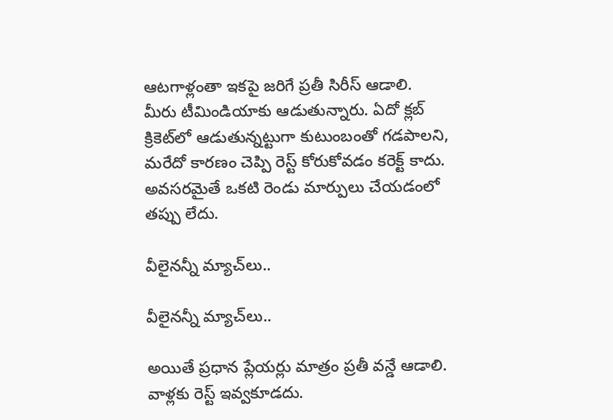ఆటగాళ్లంతా ఇకపై జరిగే ప్రతీ సిరీస్ ఆడాలి. మీరు టీమిండియాకు ఆడుతున్నారు. ఏదో క్లబ్ క్రికెట్‌లో ఆడుతున్నట్టుగా కుటుంబంతో గడపాలని, మరేదో కారణం చెప్పి రెస్ట్ కోరుకోవడం కరెక్ట్ కాదు. అవసరమైతే ఒకటి రెండు మార్పులు చేయడంలో తప్పు లేదు.

వీలైనన్నీ మ్యాచ్‌లు..

వీలైనన్నీ మ్యాచ్‌లు..

అయితే ప్రధాన ప్లేయర్లు మాత్రం ప్రతీ వన్డే ఆడాలి. వాళ్లకు రెస్ట్ ఇవ్వకూడదు.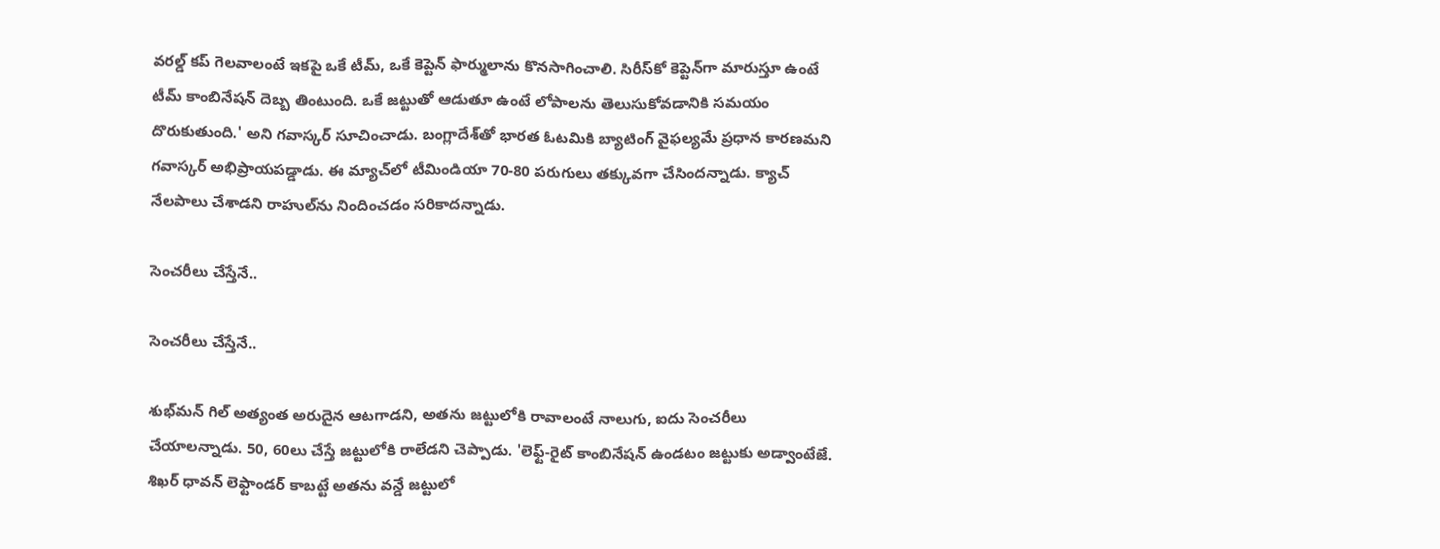వరల్డ్ కప్ గెలవాలంటే ఇకపై ఒకే టీమ్, ఒకే కెప్టెన్‌ ఫార్ములాను కొనసాగించాలి. సిరీస్‌కో కెప్టెన్‌గా మారుస్తూ ఉంటే టీమ్ కాంబినేషన్ దెబ్బ తింటుంది. ఒకే జట్టుతో ఆడుతూ ఉంటే లోపాలను తెలుసుకోవడానికి సమయం దొరుకుతుంది.' అని గవాస్కర్ సూచించాడు. బంగ్లాదేశ్‌తో భారత ఓటమికి బ్యాటింగ్ వైఫల్యమే ప్రధాన కారణమని గవాస్కర్ అభిప్రాయపడ్డాడు. ఈ మ్యాచ్‌లో టీమిండియా 70-80 పరుగులు తక్కువగా చేసిందన్నాడు. క్యాచ్ నేలపాలు చేశాడని రాహుల్‌ను నిందించడం సరికాదన్నాడు.

సెంచరీలు చేస్తేనే..

సెంచరీలు చేస్తేనే..

శుభ్‌మన్ గిల్ అత్యంత అరుదైన ఆటగాడని, అతను జట్టులోకి రావాలంటే నాలుగు, ఐదు సెంచరీలు చేయాలన్నాడు. 50, 60లు చేస్తే జట్టులోకి రాలేడని చెప్పాడు. 'లెఫ్ట్-రైట్ కాంబినేషన్ ఉండటం జట్టుకు అడ్వాంటేజే. శిఖర్ ధావన్ లెఫ్టాండర్ కాబట్టే అతను వన్డే జట్టులో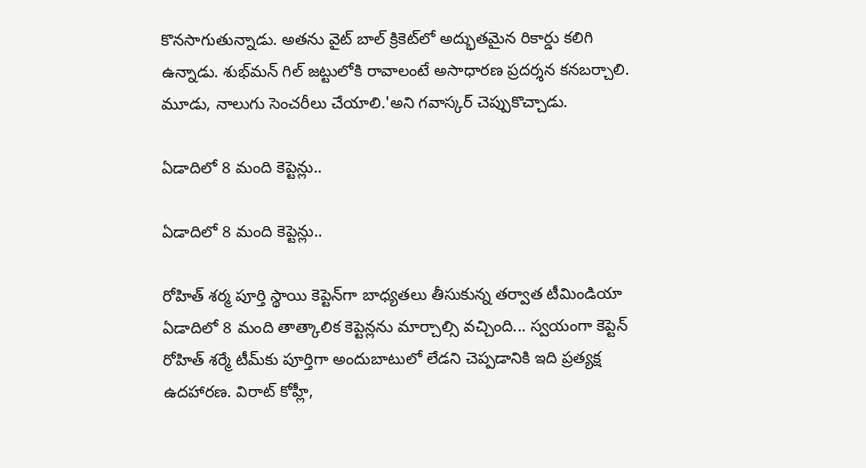కొనసాగుతున్నాడు. అతను వైట్ బాల్ క్రికెట్‌లో అద్భుతమైన రికార్డు కలిగి ఉన్నాడు. శుభ్‌మన్ గిల్ జట్టులోకి రావాలంటే అసాధారణ ప్రదర్శన కనబర్చాలి. మూడు, నాలుగు సెంచరీలు చేయాలి.'అని గవాస్కర్ చెప్పుకొచ్చాడు.

ఏడాదిలో 8 మంది కెప్టెన్లు..

ఏడాదిలో 8 మంది కెప్టెన్లు..

రోహిత్ శర్మ పూర్తి స్థాయి కెప్టెన్‌గా బాధ్యతలు తీసుకున్న తర్వాత టీమిండియా ఏడాదిలో 8 మంది తాత్కాలిక కెప్టెన్లను మార్చాల్సి వచ్చింది... స్వయంగా కెప్టెన్ రోహిత్ శర్మే టీమ్‌కు పూర్తిగా అందుబాటులో లేడని చెప్పడానికి ఇది ప్రత్యక్ష ఉదహారణ. విరాట్ కోహ్లీ,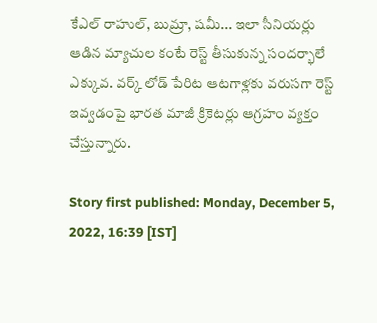కేఎల్ రాహుల్, బుమ్రా, షమీ... ఇలా సీనియర్లు ఆడిన మ్యాచుల కంటే రెస్ట్ తీసుకున్న సందర్భాలే ఎక్కువ. వర్క్ లోడ్ పేరిట ఆటగాళ్లకు వరుసగా రెస్ట్ ఇవ్వడంపై భారత మాజీ క్రికెటర్లు ఆగ్రహం వ్యక్తం చేస్తున్నారు.

Story first published: Monday, December 5, 2022, 16:39 [IST]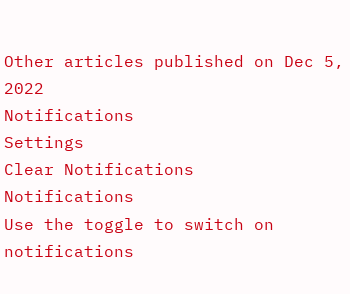Other articles published on Dec 5, 2022
Notifications
Settings
Clear Notifications
Notifications
Use the toggle to switch on notifications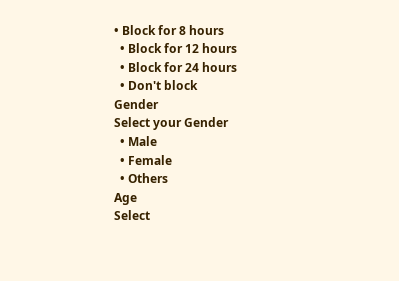• Block for 8 hours
  • Block for 12 hours
  • Block for 24 hours
  • Don't block
Gender
Select your Gender
  • Male
  • Female
  • Others
Age
Select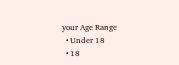your Age Range
  • Under 18
  • 18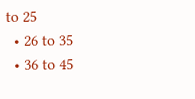to 25
  • 26 to 35
  • 36 to 45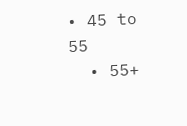• 45 to 55
  • 55+